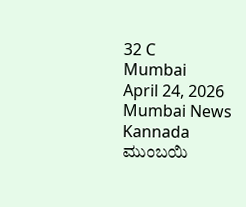32 C
Mumbai
April 24, 2026
Mumbai News Kannada
ಮುಂಬಯಿ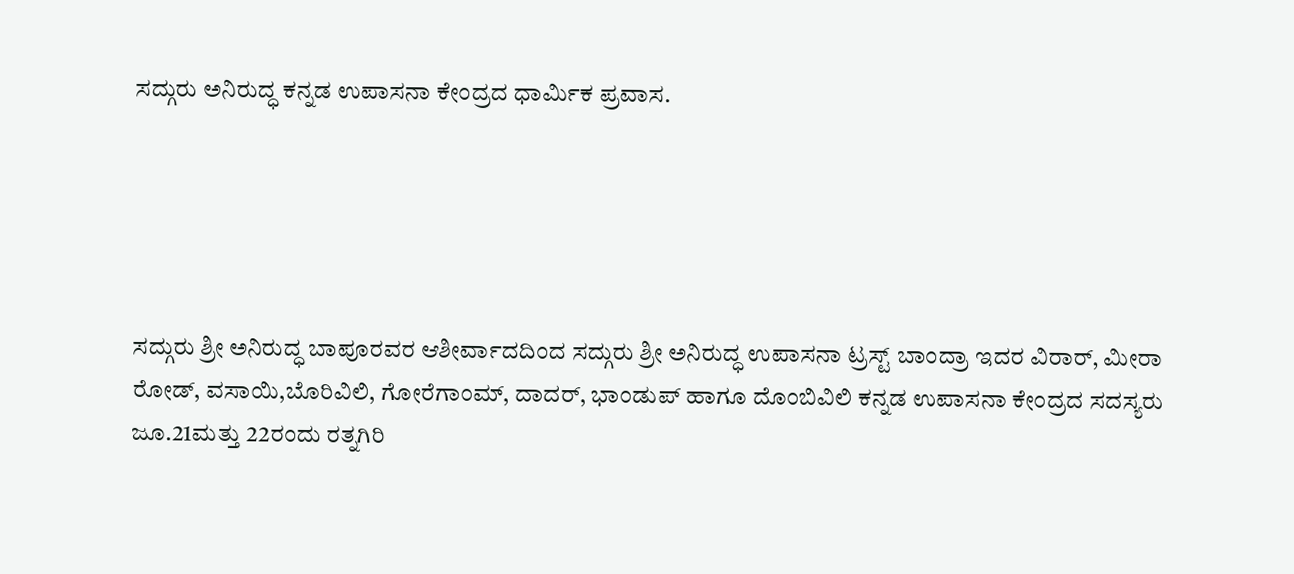ಸದ್ಗುರು ಅನಿರುದ್ಧ ಕನ್ನಡ ಉಪಾಸನಾ ಕೇಂದ್ರದ ಧಾರ್ಮಿಕ ಪ್ರವಾಸ.





ಸದ್ಗುರು ಶ್ರೀ ಅನಿರುದ್ಧ ಬಾಪೂರವರ ಆಶೀರ್ವಾದದಿಂದ ಸದ್ಗುರು ಶ್ರೀ ಅನಿರುದ್ಧ ಉಪಾಸನಾ ಟ್ರಸ್ಟ್ ಬಾಂದ್ರಾ ಇದರ ವಿರಾರ್, ಮೀರಾ ರೋಡ್, ವಸಾಯಿ,ಬೊರಿವಿಲಿ, ಗೋರೆಗಾಂಮ್, ದಾದರ್, ಭಾಂಡುಪ್ ಹಾಗೂ ದೊಂಬಿವಿಲಿ ಕನ್ನಡ ಉಪಾಸನಾ ಕೇಂದ್ರದ ಸದಸ್ಯರು ಜೂ.21ಮತ್ತು 22ರಂದು ರತ್ನಗಿರಿ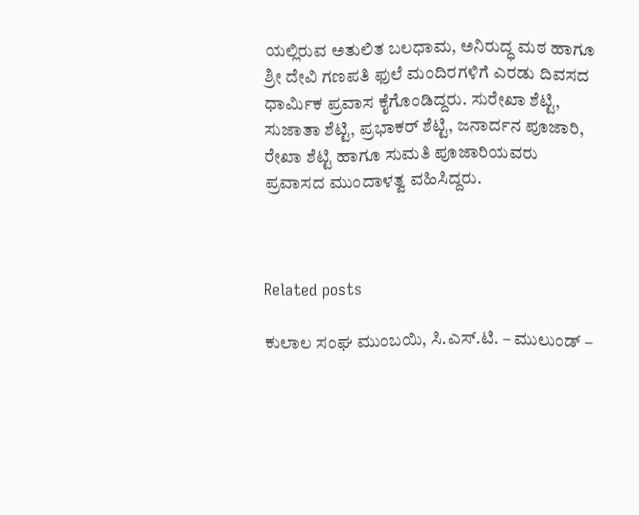ಯಲ್ಲಿರುವ ಅತುಲಿತ ಬಲಧಾಮ, ಅನಿರುದ್ಧ ಮಠ ಹಾಗೂ ಶ್ರೀ ದೇವಿ ಗಣಪತಿ ಫುಲೆ ಮಂದಿರಗಳಿಗೆ ಎರಡು ದಿವಸದ ಧಾರ್ಮಿಕ ಪ್ರವಾಸ ಕೈಗೊಂಡಿದ್ದರು. ಸುರೇಖಾ ಶೆಟ್ಟಿ, ಸುಜಾತಾ ಶೆಟ್ಟಿ, ಪ್ರಭಾಕರ್ ಶೆಟ್ಟಿ, ಜನಾರ್ದನ ಪೂಜಾರಿ, ರೇಖಾ ಶೆಟ್ಟಿ ಹಾಗೂ ಸುಮತಿ ಪೂಜಾರಿಯವರು ಪ್ರವಾಸದ ಮುಂದಾಳತ್ವ ವಹಿಸಿದ್ದರು.



Related posts

ಕುಲಾಲ ಸಂಘ ಮುಂಬಯಿ, ಸಿ.ಎಸ್.ಟಿ. – ಮುಲುಂಡ್ –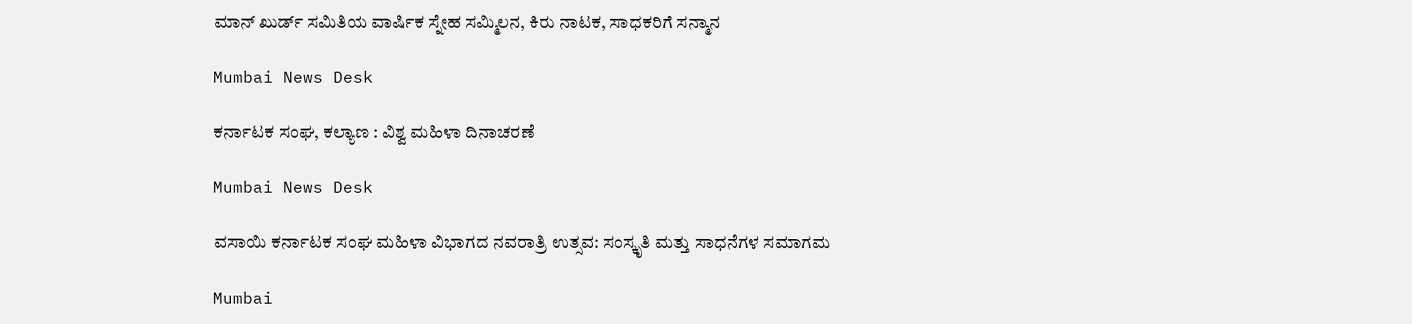ಮಾನ್ ಖುರ್ಡ್ ಸಮಿತಿಯ ವಾರ್ಷಿಕ ಸ್ನೇಹ ಸಮ್ಮಿಲನ, ಕಿರು ನಾಟಕ, ಸಾಧಕರಿಗೆ ಸನ್ಮಾನ

Mumbai News Desk

ಕರ್ನಾಟಕ ಸಂಘ, ಕಲ್ಯಾಣ : ವಿಶ್ವ ಮಹಿಳಾ ದಿನಾಚರಣೆ

Mumbai News Desk

ವಸಾಯಿ ಕರ್ನಾಟಕ ಸಂಘ ಮಹಿಳಾ ವಿಭಾಗದ ನವರಾತ್ರಿ ಉತ್ಸವ: ಸಂಸ್ಕೃತಿ ಮತ್ತು ಸಾಧನೆಗಳ ಸಮಾಗಮ

Mumbai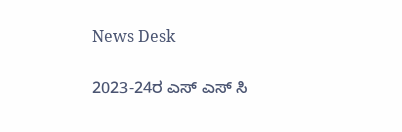News Desk

2023-24ರ ಎಸ್ ಎಸ್ ಸಿ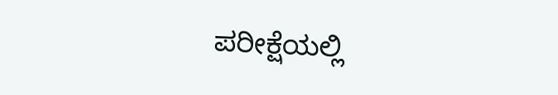ಪರೀಕ್ಷೆಯಲ್ಲಿ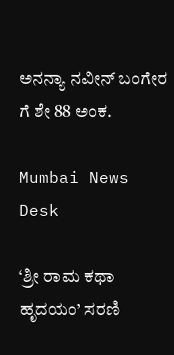ಅನನ್ಯಾ ನವೀನ್ ಬಂಗೇರ ಗೆ ಶೇ 88 ಅಂಕ.

Mumbai News Desk

‘ಶ್ರೀ ರಾಮ ಕಥಾ ಹೃದಯಂ’ ಸರಣಿ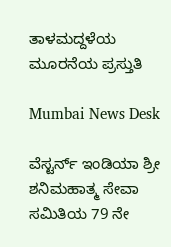ತಾಳಮದ್ದಳೆಯ ಮೂರನೆಯ ಪ್ರಸ್ತುತಿ

Mumbai News Desk

ವೆಸ್ಟರ್ನ್ ಇಂಡಿಯಾ ಶ್ರೀ ಶನಿಮಹಾತ್ಮ ಸೇವಾ ಸಮಿತಿಯ 79 ನೇ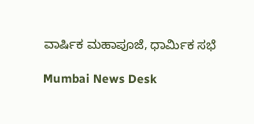ವಾರ್ಷಿಕ ಮಹಾಪೂಜೆ, ಧಾರ್ಮಿಕ ಸಭೆ

Mumbai News Desk